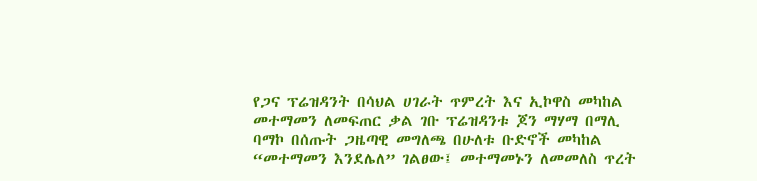የጋና ፕሬዝዳንት በሳህል ሀገራት ጥምረት እና ኢኮዋስ መካከል መተማመን ለመፍጠር ቃል ገቡ ፕሬዝዳንቱ ጆን ማሃማ በማሊ ባማኮ በሰጡት ጋዜጣዊ መግለጫ በሁለቱ ቡድኖች መካከል “መተማመን እንደሌለ” ገልፀው፤ መተማመኑን ለመመለስ ጥረት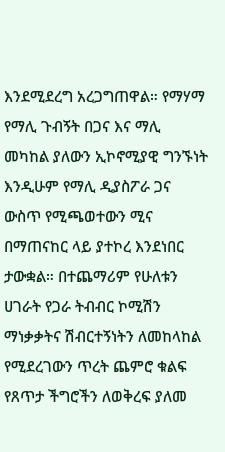እንደሚደረግ አረጋግጠዋል። የማሃማ የማሊ ጉብኝት በጋና እና ማሊ መካከል ያለውን ኢኮኖሚያዊ ግንኙነት እንዲሁም የማሊ ዲያስፖራ ጋና ውስጥ የሚጫወተውን ሚና በማጠናከር ላይ ያተኮረ እንደነበር ታውቋል። በተጨማሪም የሁለቱን ሀገራት የጋራ ትብብር ኮሚሽን ማነቃቃትና ሽብርተኝነትን ለመከላከል የሚደረገውን ጥረት ጨምሮ ቁልፍ የጸጥታ ችግሮችን ለወቅረፍ ያለመ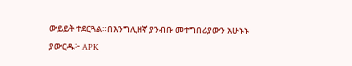ውይይት ተደርጓል።በእንግሊዘኛ ያንብቡ መተግበሪያውን አሁኑኑ ያውርዱ፦ APK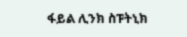ፋይል ሊንክ ስፑትኒክ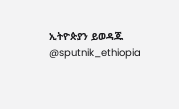ኢትዮጵያን ይወዳጁ @sputnik_ethiopia